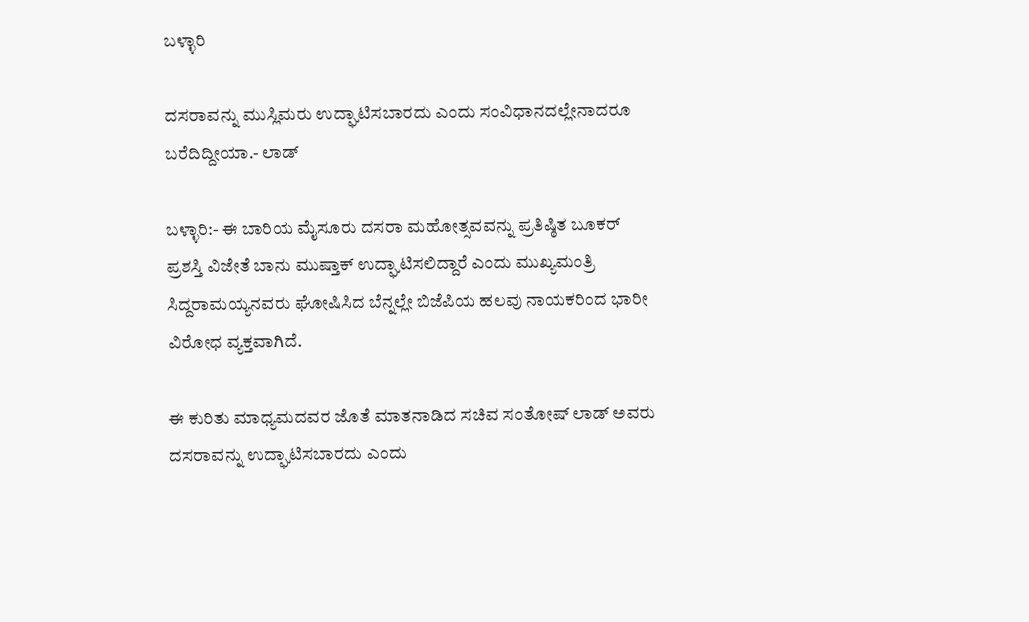ಬಳ್ಳಾರಿ

ದಸರಾವನ್ನು ಮುಸ್ಲಿಮರು ಉದ್ಘಾಟಿಸಬಾರದು ಎಂದು ಸಂವಿಧಾನದಲ್ಲೇನಾದರೂ ಬರೆದಿದ್ದೀಯಾ.- ಲಾಡ್

ಬಳ್ಳಾರಿ:- ಈ ಬಾರಿಯ ಮೈಸೂರು ದಸರಾ ಮಹೋತ್ಸವವನ್ನು ಪ್ರತಿಷ್ಠಿತ ಬೂಕರ್‌ ಪ್ರಶಸ್ತಿ ವಿಜೇತೆ ಬಾನು ಮುಷ್ತಾಕ್‌ ಉದ್ಘಾಟಿಸಲಿದ್ದಾರೆ ಎಂದು ಮುಖ್ಯಮಂತ್ರಿ ಸಿದ್ದರಾಮಯ್ಯನವರು ಘೋಷಿಸಿದ ಬೆನ್ನಲ್ಲೇ ಬಿಜೆಪಿಯ ಹಲವು ನಾಯಕರಿಂದ ಭಾರೀ ವಿರೋಧ ವ್ಯಕ್ತವಾಗಿದೆ.

ಈ ಕುರಿತು ಮಾಧ್ಯಮದವರ ಜೊತೆ ಮಾತನಾಡಿದ ಸಚಿವ ಸಂತೋಷ್‌ ಲಾಡ್‌ ಅವರು ದಸರಾವನ್ನು ಉದ್ಘಾಟಿಸಬಾರದು ಎಂದು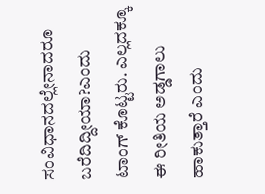ಸಂವಿಧಾನದಲ್ಲೇನಾದರೂ ಬರೆದಿದ್ದೀಯಾ?ಎಂದು ಟಾಂಗ್‌ ಕೊಟ್ಟರು. ಎಲ್ಲದಕ್ಕೂ ಈ ರೀತಿಯ ಅಡ್ಡಗಾಲು ಹಾಕುತ್ತಾರೆ ಎಂದು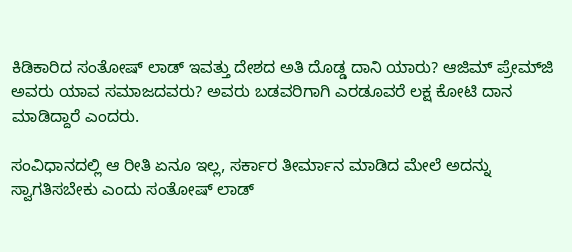ಕಿಡಿಕಾರಿದ ಸಂತೋಷ್‌ ಲಾಡ್‌ ಇವತ್ತು ದೇಶದ ಅತಿ ದೊಡ್ಡ ದಾನಿ ಯಾರು? ಆಜಿಮ್‌ ಪ್ರೇಮ್‌ಜಿ ಅವರು ಯಾವ ಸಮಾಜದವರು? ಅವರು ಬಡವರಿಗಾಗಿ ಎರಡೂವರೆ ಲಕ್ಷ ಕೋಟಿ ದಾನ ಮಾಡಿದ್ದಾರೆ ಎಂದರು.

ಸಂವಿಧಾನದಲ್ಲಿ ಆ ರೀತಿ ಏನೂ ಇಲ್ಲ, ಸರ್ಕಾರ ತೀರ್ಮಾನ ಮಾಡಿದ ಮೇಲೆ ಅದನ್ನು ಸ್ವಾಗತಿಸಬೇಕು ಎಂದು ಸಂತೋಷ್‌ ಲಾಡ್‌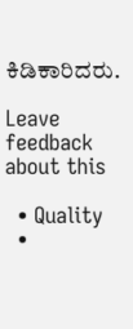ಕಿಡಿಕಾರಿದರು.

Leave feedback about this

  • Quality
  •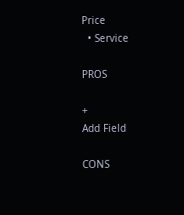Price
  • Service

PROS

+
Add Field

CONS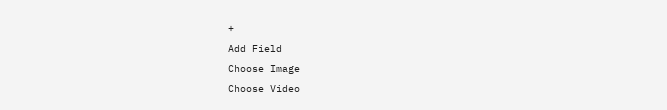+
Add Field
Choose Image
Choose Video